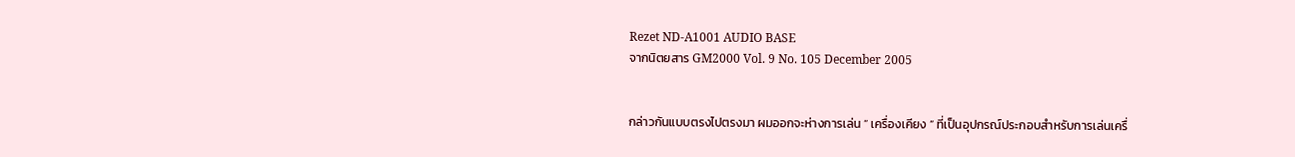Rezet ND-A1001 AUDIO BASE
จากนิตยสาร GM2000 Vol. 9 No. 105 December 2005


กล่าวกันแบบตรงไปตรงมา ผมออกจะห่างการเล่น “ เครื่องเคียง ” ที่เป็นอุปกรณ์ประกอบสำหรับการเล่นเครื่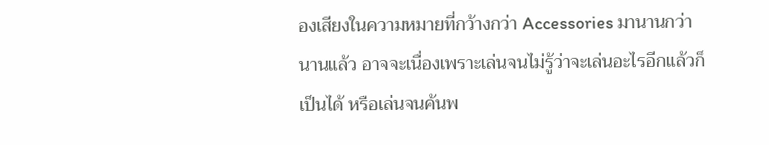องเสียงในความหมายที่กว้างกว่า Accessories มานานกว่านานแล้ว อาจจะเนื่องเพราะเล่นจนไม่รู้ว่าจะเล่นอะไรอีกแล้วก็เป็นได้ หรือเล่นจนค้นพ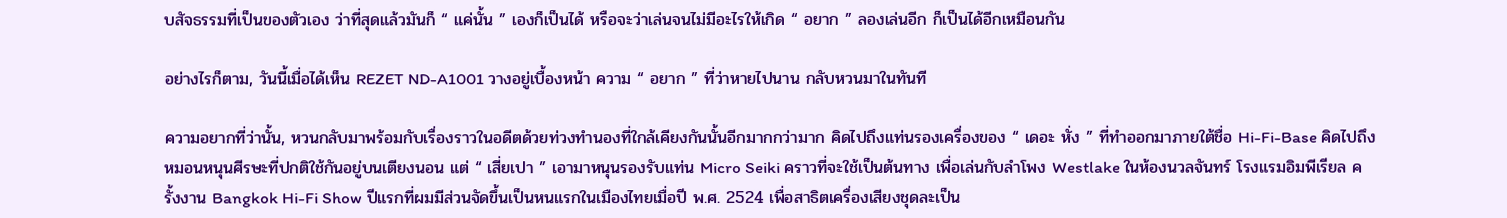บสัจธรรมที่เป็นของตัวเอง ว่าที่สุดแล้วมันก็ “ แค่นั้น ” เองก็เป็นได้ หรือจะว่าเล่นจนไม่มีอะไรให้เกิด “ อยาก ” ลองเล่นอีก ก็เป็นได้อีกเหมือนกัน

อย่างไรก็ตาม, วันนี้เมื่อได้เห็น REZET ND-A1001 วางอยู่เบื้องหน้า ความ “ อยาก ” ที่ว่าหายไปนาน กลับหวนมาในทันที

ความอยากที่ว่านั้น, หวนกลับมาพร้อมกับเรื่องราวในอดีตด้วยท่วงทำนองที่ใกล้เคียงกันนั้นอีกมากกว่ามาก คิดไปถึงแท่นรองเครื่องของ “ เดอะ หั่ง ” ที่ทำออกมาภายใต้ชื่อ Hi-Fi-Base คิดไปถึงหมอนหนุนศีรษะที่ปกติใช้กันอยู่บนเตียงนอน แต่ “ เสี่ยเปา ” เอามาหนุนรองรับแท่น Micro Seiki คราวที่จะใช้เป็นต้นทาง เพื่อเล่นกับลำโพง Westlake ในห้องนวลจันทร์ โรงแรมอิมพีเรียล ครั้งงาน Bangkok Hi-Fi Show ปีแรกที่ผมมีส่วนจัดขึ้นเป็นหนแรกในเมืองไทยเมื่อปี พ.ศ. 2524 เพื่อสาธิตเครื่องเสียงชุดละเป็น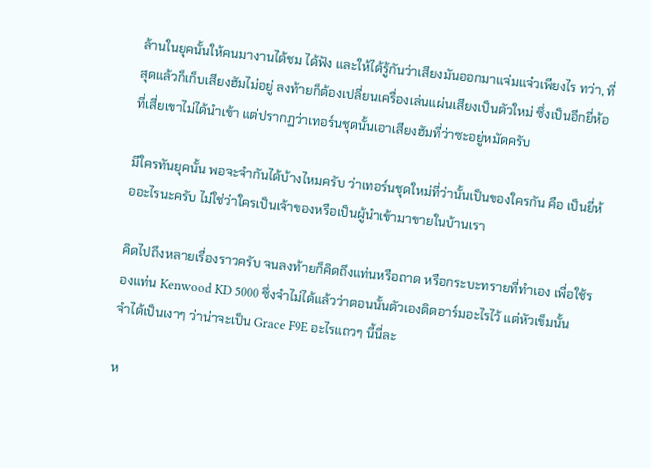ล้านในยุคนั้นให้คนมางานได้ชม ได้ฟัง และให้ได้รู้กันว่าเสียงมันออกมาแจ่มแจ๋วเพียงไร ทว่า, ที่สุดแล้วก็เก็บเสียงฮัมไม่อยู่ ลงท้ายก็ต้องเปลี่ยนเครื่องเล่นแผ่นเสียงเป็นตัวใหม่ ซึ่งเป็นอีกยี่ห้อที่เสี่ยเขาไม่ได้นำเข้า แต่ปรากฏว่าเทอร์นชุดนั้นเอาเสียงฮัมที่ว่าซะอยู่หมัดครับ

มีใครทันยุคนั้น พอจะจำกันได้บ้างไหมครับ ว่าเทอร์นชุดใหม่ที่ว่านั้นเป็นของใครกัน คือ เป็นยี่ห้ออะไรนะครับ ไม่ใช่ว่าใครเป็นเจ้าของหรือเป็นผู้นำเข้ามาขายในบ้านเรา

คิดไปถึงหลายเรื่องราวครับ จนลงท้ายก็คิดถึงแท่นหรือถาด หรือกระบะทรายที่ทำเอง เพื่อใช้รองแท่น Kenwood KD 5000 ซึ่งจำไม่ได้แล้วว่าตอนนั้นตัวเองติดอาร์มอะไรไว้ แต่หัวเข็มนั้น จำได้เป็นเงาๆ ว่าน่าจะเป็น Grace F9E อะไรแถวๆ นี้นี่ละ

ห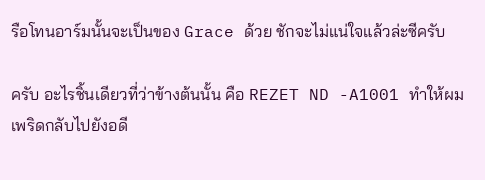รือโทนอาร์มนั้นจะเป็นของ Grace ด้วย ชักจะไม่แน่ใจแล้วล่ะซีครับ

ครับ อะไรชิ้นเดียวที่ว่าข้างต้นนั้น คือ REZET ND -A1001 ทำให้ผมเพริดกลับไปยังอดี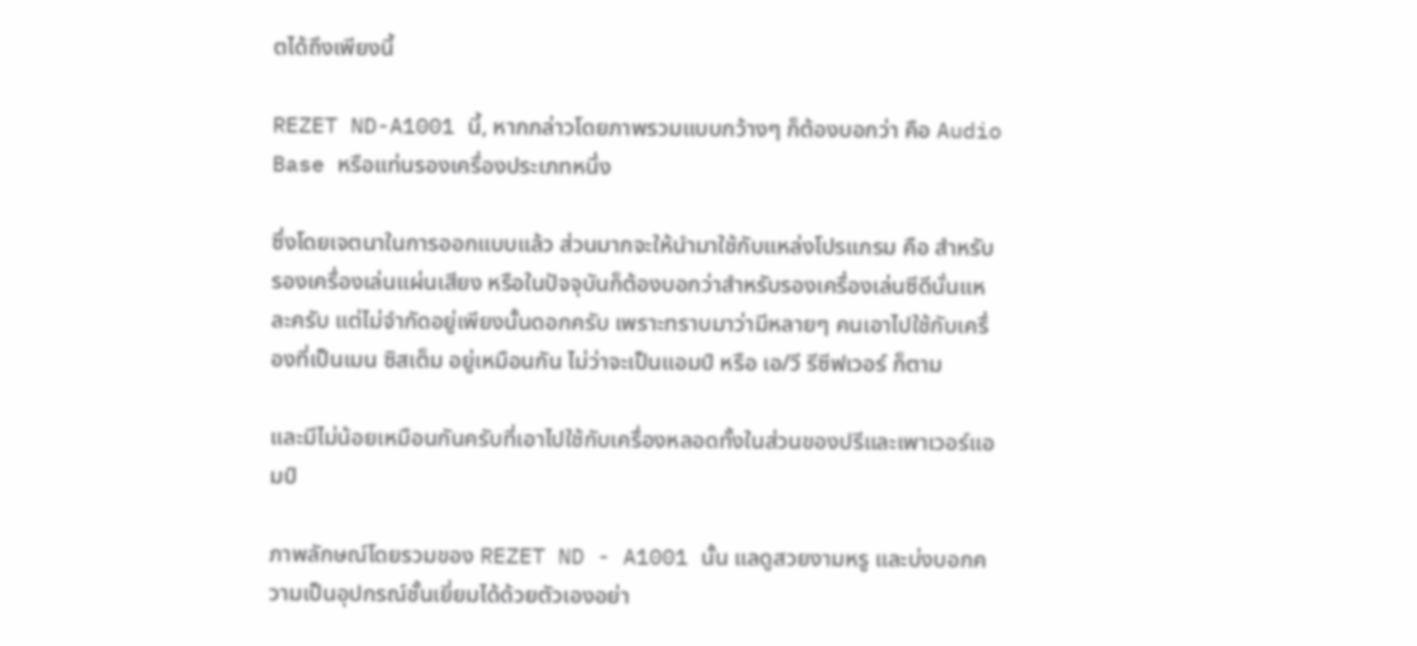ตได้ถึงเพียงนี้

REZET ND-A1001 นี้, หากกล่าวโดยภาพรวมแบบกว้างๆ ก็ต้องบอกว่า คือ Audio Base หรือแท่นรองเครื่องประเภทหนึ่ง

ซึ่งโดยเจตนาในการออกแบบแล้ว ส่วนมากจะให้นำมาใช้กับแหล่งโปรแกรม คือ สำหรับรองเครื่องเล่นแผ่นเสียง หรือในปัจจุบันก็ต้องบอกว่าสำหรับรองเครื่องเล่นซีดีนั่นแหละครับ แต่ไม่จำกัดอยู่เพียงนั้นดอกครับ เพราะทราบมาว่ามีหลายๆ คนเอาไปใช้กับเครื่องที่เป็นเมน ซิสเต็ม อยู่เหมือนกัน ไม่ว่าจะเป็นแอมป์ หรือ เอ/วี รีซีฟเวอร์ ก็ตาม

และมีไม่น้อยเหมือนกันครับที่เอาไปใช้กับเครื่องหลอดทั้งในส่วนของปรีและเพาเวอร์แอมป์

ภาพลักษณ์โดยรวมของ REZET ND - A1001 นั้น แลดูสวยงามหรู และบ่งบอกความเป็นอุปกรณ์ชั้นเยี่ยมได้ด้วยตัวเองอย่า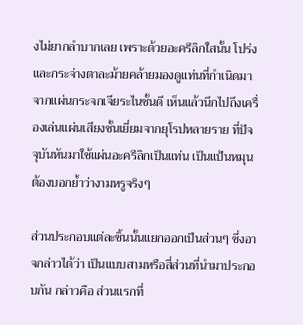งไม่ยากลำบากเลย เพราะด้วยอะครีลิกใสนั้น โปร่ง และกระจ่างตาละม้ายคล้ายมองดูแท่นที่กำเนิดมาจากแผ่นกระจกเจียระไนชั้นดี เห็นแล้วนึกไปถึงเครื่องเล่นแผ่นเสียงชั้นเยี่ยมจากยุโรปหลายราย ที่ปัจจุบันหันมาใช้แผ่นอะครีลิกเป็นแท่น เป็นแป้นหมุน ต้องบอกย้ำว่างามหรูจริงๆ

ส่วนประกอบแต่ละชิ้นนั้นแยกออกเป็นส่วนๆ ซึ่งอาจกล่าวได้ว่า เป็นแบบสามหรือสี่ส่วนที่นำมาประกอบกัน กล่าวคือ ส่วนแรกที่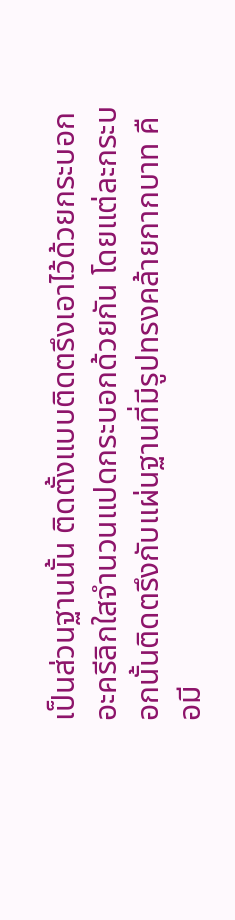เป็นส่วนฐานนั้น ติดตั้งแบบติดตรึงเอาไว้ด้วยกระบอกอะครีลิกใสจำนวนแปดกระบอกด้วยกัน โดยแต่ละกระบอกนั้นติดตรึงกับแผ่นฐานที่มีรูปทรงคล้ายกากบาท คือมี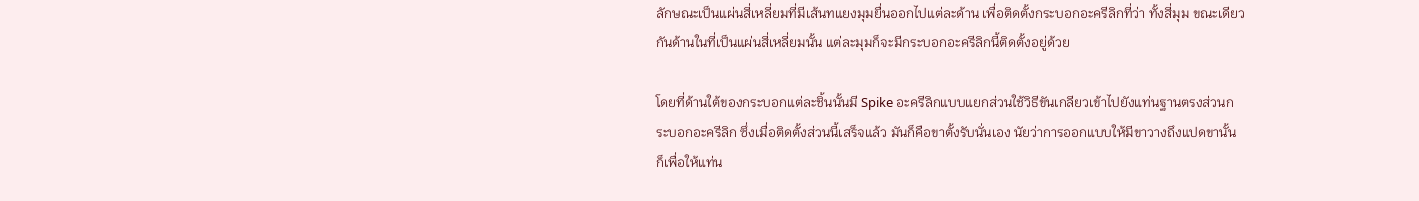ลักษณะเป็นแผ่นสี่เหลี่ยมที่มีเส้นทแยงมุมยื่นออกไปแต่ละด้าน เพื่อติดตั้งกระบอกอะครีลิกที่ว่า ทั้งสี่มุม ขณะเดียวกันด้านในที่เป็นแผ่นสี่เหลี่ยมนั้น แต่ละมุมก็จะมีกระบอกอะครีลิกนี้ติดตั้งอยู่ด้วย

โดยที่ด้านใต้ของกระบอกแต่ละชิ้นนั้นมี Spike อะครีลิกแบบแยกส่วนใช้วิธีขันเกลียวเข้าไปยังแท่นฐานตรงส่วนกระบอกอะครีลิก ซึ่งเมื่อติดตั้งส่วนนี้เสร็จแล้ว มันก็คือขาตั้งรับนั่นเอง นัยว่าการออกแบบให้มีขาวางถึงแปดขานั้น ก็เพื่อให้แท่น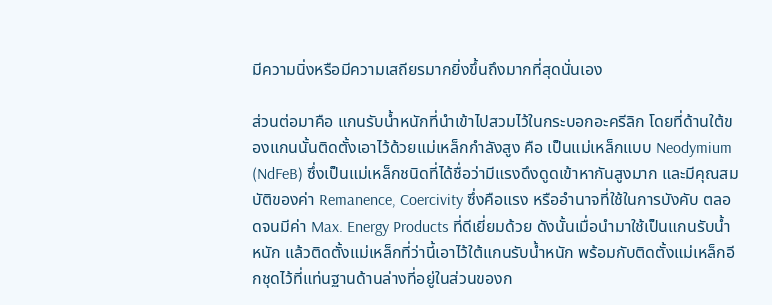มีความนิ่งหรือมีความเสถียรมากยิ่งขึ้นถึงมากที่สุดนั่นเอง

ส่วนต่อมาคือ แกนรับน้ำหนักที่นำเข้าไปสวมไว้ในกระบอกอะครีลิก โดยที่ด้านใต้ของแกนนั้นติดตั้งเอาไว้ด้วยแม่เหล็กกำลังสูง คือ เป็นแม่เหล็กแบบ Neodymium (NdFeB) ซึ่งเป็นแม่เหล็กชนิดที่ได้ชื่อว่ามีแรงดึงดูดเข้าหากันสูงมาก และมีคุณสมบัติของค่า Remanence, Coercivity ซึ่งคือแรง หรืออำนาจที่ใช้ในการบังคับ ตลอดจนมีค่า Max. Energy Products ที่ดีเยี่ยมด้วย ดังนั้นเมื่อนำมาใช้เป็นแกนรับน้ำหนัก แล้วติดตั้งแม่เหล็กที่ว่านี้เอาไว้ใต้แกนรับน้ำหนัก พร้อมกับติดตั้งแม่เหล็กอีกชุดไว้ที่แท่นฐานด้านล่างที่อยู่ในส่วนของก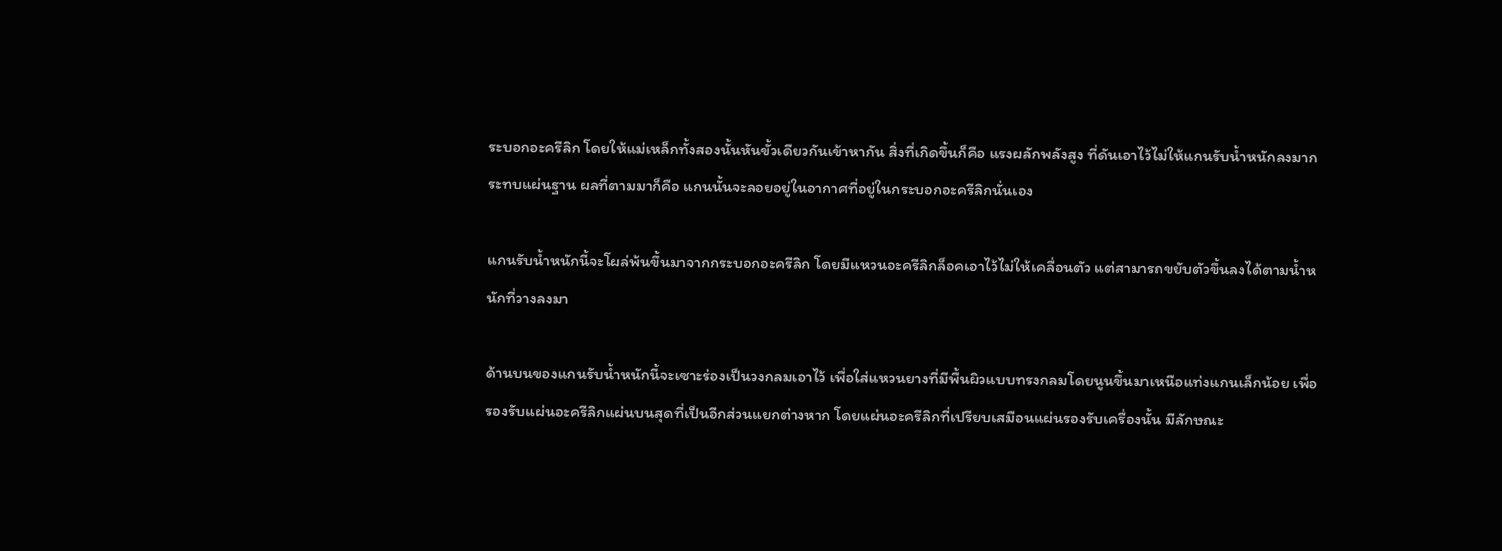ระบอกอะครีลิก โดยให้แม่เหล็กทั้งสองนั้นหันขั้วเดียวกันเข้าหากัน สิ่งที่เกิดขึ้นก็คือ แรงผลักพลังสูง ที่ดันเอาไว้ไม่ให้แกนรับน้ำหนักลงมากระทบแผ่นฐาน ผลที่ตามมาก็คือ แกนนั้นจะลอยอยู่ในอากาศที่อยู่ในกระบอกอะครีลิกนั่นเอง

แกนรับน้ำหนักนี้จะโผล่พ้นขึ้นมาจากกระบอกอะครีลิก โดยมีแหวนอะครีลิกล็อคเอาไว้ไม่ให้เคลื่อนตัว แต่สามารถขยับตัวขึ้นลงได้ตามน้ำหนักที่วางลงมา

ด้านบนของแกนรับน้ำหนักนี้จะเซาะร่องเป็นวงกลมเอาไว้ เพื่อใส่แหวนยางที่มีพื้นผิวแบบทรงกลมโดยนูนขึ้นมาเหนือแท่งแกนเล็กน้อย เพื่อรองรับแผ่นอะครีลิกแผ่นบนสุดที่เป็นอีกส่วนแยกต่างหาก โดยแผ่นอะครีลิกที่เปรียบเสมือนแผ่นรองรับเครื่องนั้น มีลักษณะ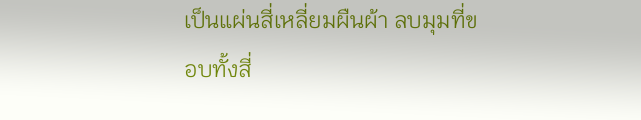เป็นแผ่นสี่เหลี่ยมผืนผ้า ลบมุมที่ขอบทั้งสี่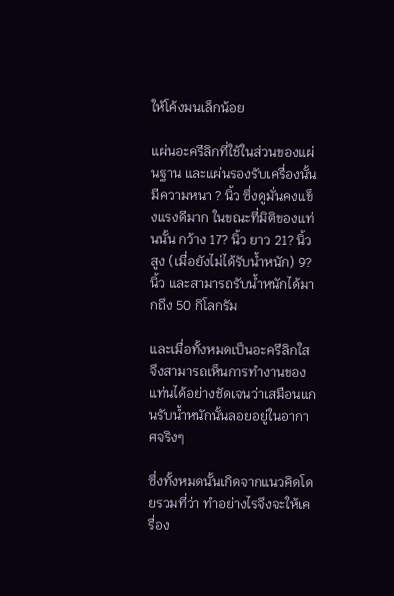ให้โค้งมนเล็กน้อย

แผ่นอะครีลิกที่ใช้ในส่วนของแผ่นฐาน และแผ่นรองรับเครื่องนั้น มีความหนา ? นิ้ว ซึ่งดูมั่นคงแข็งแรงดีมาก ในขณะที่มิติของแท่นนั้น กว้าง 17? นิ้ว ยาว 21? นิ้ว สูง (เมื่อยังไม่ได้รับน้ำหนัก) 9? นิ้ว และสามารถรับน้ำหนักได้มากถึง 50 กิโลกรัม

และเมื่อทั้งหมดเป็นอะครีลิกใส จึงสามารถเห็นการทำงานของแท่นได้อย่างชัดเจนว่าเสมือนแกนรับน้ำหนักนั้นลอยอยู่ในอากาศจริงๆ

ซึ่งทั้งหมดนั้นเกิดจากแนวคิดโดยรวมที่ว่า ทำอย่างไรจึงจะให้เครื่อง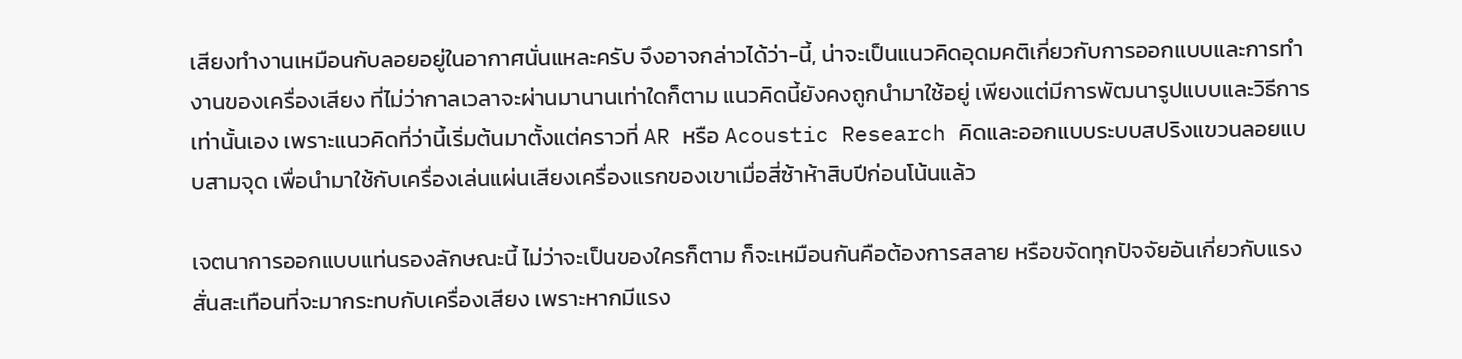เสียงทำงานเหมือนกับลอยอยู่ในอากาศนั่นแหละครับ จึงอาจกล่าวได้ว่า-นี้, น่าจะเป็นแนวคิดอุดมคติเกี่ยวกับการออกแบบและการทำงานของเครื่องเสียง ที่ไม่ว่ากาลเวลาจะผ่านมานานเท่าใดก็ตาม แนวคิดนี้ยังคงถูกนำมาใช้อยู่ เพียงแต่มีการพัฒนารูปแบบและวิธีการเท่านั้นเอง เพราะแนวคิดที่ว่านี้เริ่มต้นมาตั้งแต่คราวที่ AR หรือ Acoustic Research คิดและออกแบบระบบสปริงแขวนลอยแบบสามจุด เพื่อนำมาใช้กับเครื่องเล่นแผ่นเสียงเครื่องแรกของเขาเมื่อสี่ซ้าห้าสิบปีก่อนโน้นแล้ว

เจตนาการออกแบบแท่นรองลักษณะนี้ ไม่ว่าจะเป็นของใครก็ตาม ก็จะเหมือนกันคือต้องการสลาย หรือขจัดทุกปัจจัยอันเกี่ยวกับแรงสั่นสะเทือนที่จะมากระทบกับเครื่องเสียง เพราะหากมีแรง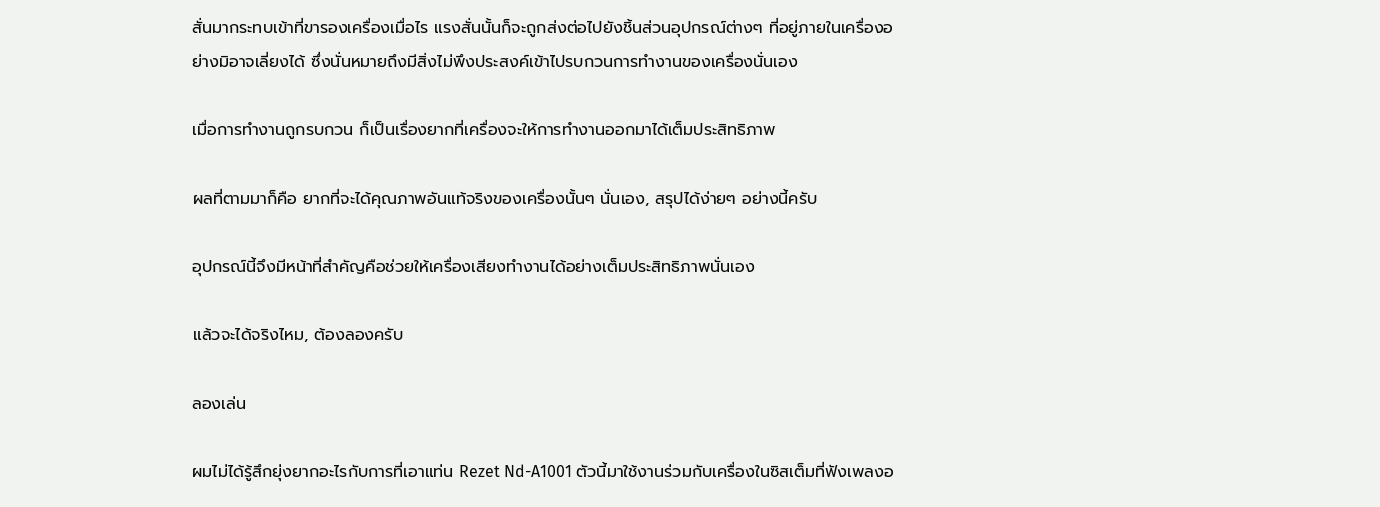สั่นมากระทบเข้าที่ขารองเครื่องเมื่อไร แรงสั่นนั้นก็จะถูกส่งต่อไปยังชิ้นส่วนอุปกรณ์ต่างๆ ที่อยู่ภายในเครื่องอย่างมิอาจเลี่ยงได้ ซึ่งนั่นหมายถึงมีสิ่งไม่พึงประสงค์เข้าไปรบกวนการทำงานของเครื่องนั่นเอง

เมื่อการทำงานถูกรบกวน ก็เป็นเรื่องยากที่เครื่องจะให้การทำงานออกมาได้เต็มประสิทธิภาพ

ผลที่ตามมาก็คือ ยากที่จะได้คุณภาพอันแท้จริงของเครื่องนั้นๆ นั่นเอง, สรุปได้ง่ายๆ อย่างนี้ครับ

อุปกรณ์นี้จึงมีหน้าที่สำคัญคือช่วยให้เครื่องเสียงทำงานได้อย่างเต็มประสิทธิภาพนั่นเอง

แล้วจะได้จริงไหม, ต้องลองครับ

ลองเล่น

ผมไม่ได้รู้สึกยุ่งยากอะไรกับการที่เอาแท่น Rezet Nd-A1001 ตัวนี้มาใช้งานร่วมกับเครื่องในซิสเต็มที่ฟังเพลงอ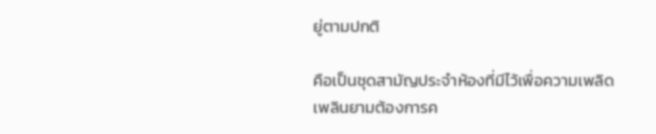ยู่ตามปกติ

คือเป็นชุดสามัญประจำห้องที่มีไว้เพื่อความเพลิดเพลินยามต้องการค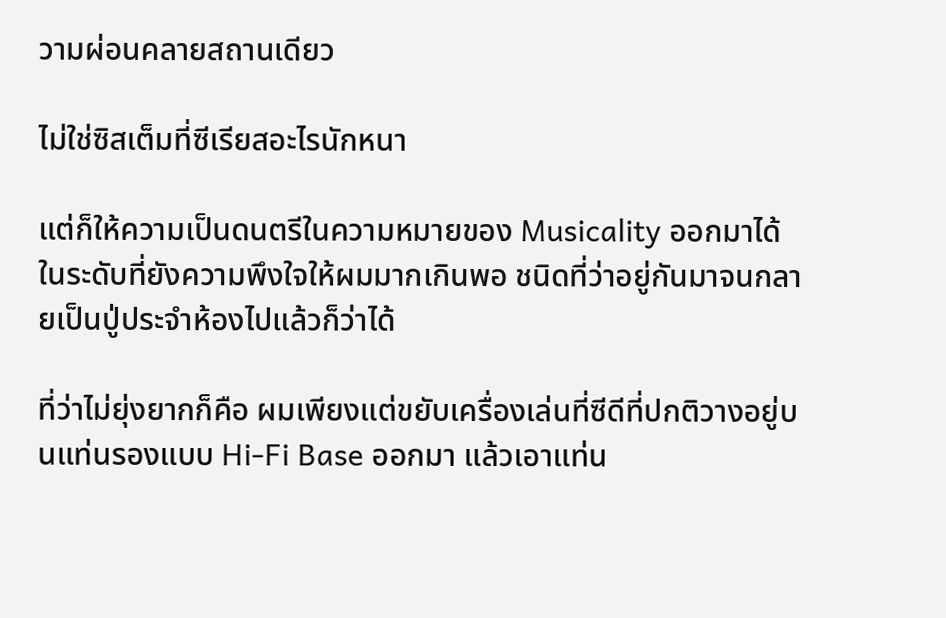วามผ่อนคลายสถานเดียว

ไม่ใช่ซิสเต็มที่ซีเรียสอะไรนักหนา

แต่ก็ให้ความเป็นดนตรีในความหมายของ Musicality ออกมาได้ในระดับที่ยังความพึงใจให้ผมมากเกินพอ ชนิดที่ว่าอยู่กันมาจนกลายเป็นปู่ประจำห้องไปแล้วก็ว่าได้

ที่ว่าไม่ยุ่งยากก็คือ ผมเพียงแต่ขยับเครื่องเล่นที่ซีดีที่ปกติวางอยู่บนแท่นรองแบบ Hi-Fi Base ออกมา แล้วเอาแท่น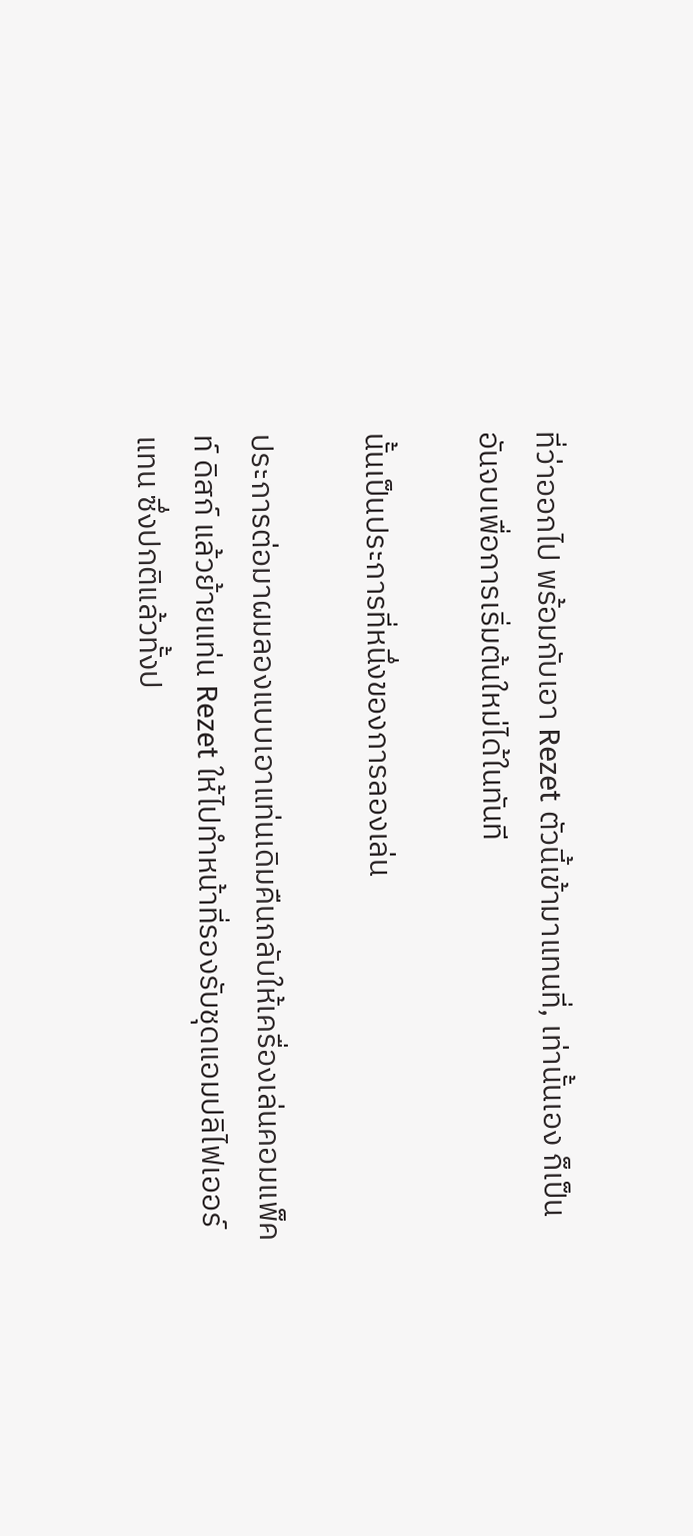ที่ว่าออกไป พร้อมกับเอา Rezet ตัวนี้เข้ามาแทนที่, เท่านั้นเอง ก็เป็นอันจบเพื่อการเริ่มต้นใหม่ได้ในทันที

นั้นเป็นประการที่หนึ่งของการลองเล่น

ประการต่อมาผมลองแบบเอาแท่นเดิมคืนกลับให้เครื่องเล่นคอมแพ็คท์ ดิสก์ แล้วย้ายแท่น Rezet ให้ไปทำหน้าที่รองรับชุดแอมปลิไฟเออร์แทน ซึ่งปกติแล้วทั้งป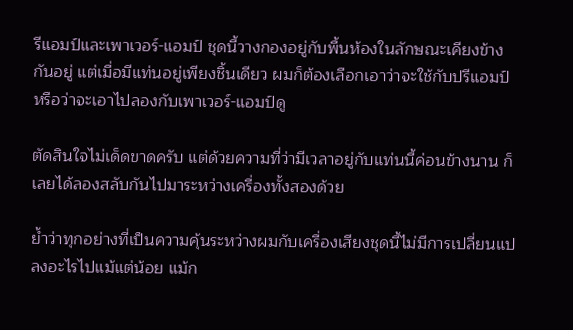รีแอมป์และเพาเวอร์-แอมป์ ชุดนี้วางกองอยู่กับพื้นห้องในลักษณะเคียงข้างกันอยู่ แต่เมื่อมีแท่นอยู่เพียงชิ้นเดียว ผมก็ต้องเลือกเอาว่าจะใช้กับปรีแอมป์ หรือว่าจะเอาไปลองกับเพาเวอร์-แอมป์ดู

ตัดสินใจไม่เด็ดขาดครับ แต่ด้วยความที่ว่ามีเวลาอยู่กับแท่นนี้ค่อนข้างนาน ก็เลยได้ลองสลับกันไปมาระหว่างเครื่องทั้งสองด้วย

ย้ำว่าทุกอย่างที่เป็นความคุ้นระหว่างผมกับเครื่องเสียงชุดนี้ไม่มีการเปลี่ยนแปลงอะไรไปแม้แต่น้อย แม้ก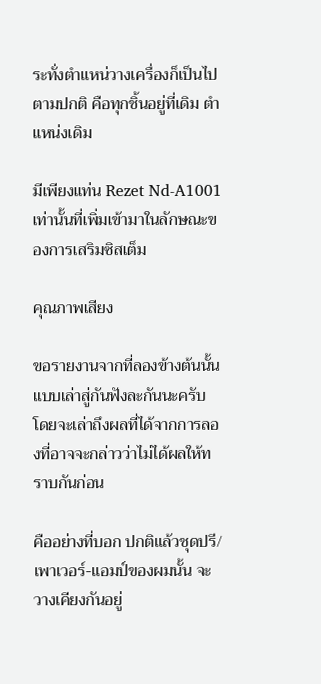ระทั่งตำแหน่วางเครื่องก็เป็นไปตามปกติ คือทุกชิ้นอยู่ที่เดิม ตำแหน่งเดิม

มีเพียงแท่น Rezet Nd-A1001 เท่านั้นที่เพิ่มเข้ามาในลักษณะของการเสริมซิสเต็ม

คุณภาพเสียง

ขอรายงานจากที่ลองข้างต้นนั้นแบบเล่าสู่กันฟังละกันนะครับ โดยจะเล่าถึงผลที่ได้จากการลองที่อาจจะกล่าวว่าไม่ได้ผลให้ทราบกันก่อน

คืออย่างที่บอก ปกติแล้วชุดปรี/เพาเวอร์-แอมป์ของผมนั้น จะวางเคียงกันอยู่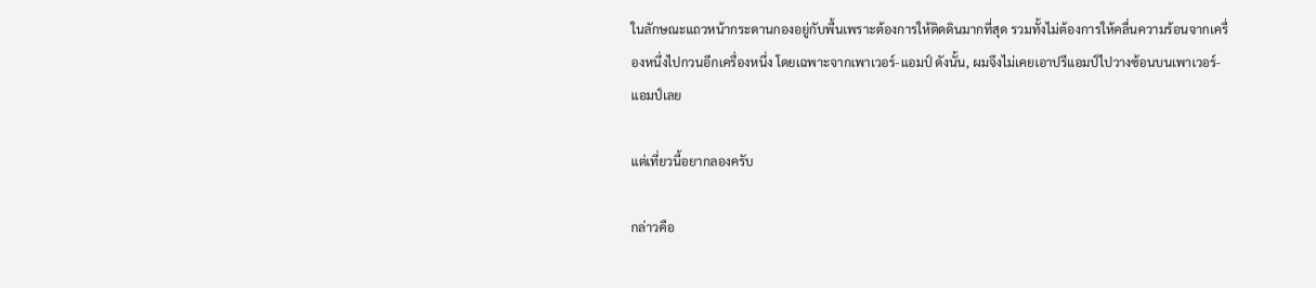ในลักษณะแถวหน้ากระดานกองอยู่กับพื้นเพราะต้องการให้ติดดินมากที่สุด รวมทั้งไม่ต้องการให้คลื่นความร้อนจากเครื่องหนึ่งไปกวนอีกเครื่องหนึ่ง โดยเฉพาะจากเพาเวอร์-แอมป์ ดังนั้น, ผมจึงไม่เคยเอาปรีแอมป์ไปวางซ้อนบนเพาเวอร์-แอมป์เลย

แต่เที่ยวนี้อยากลองครับ

กล่าวคือ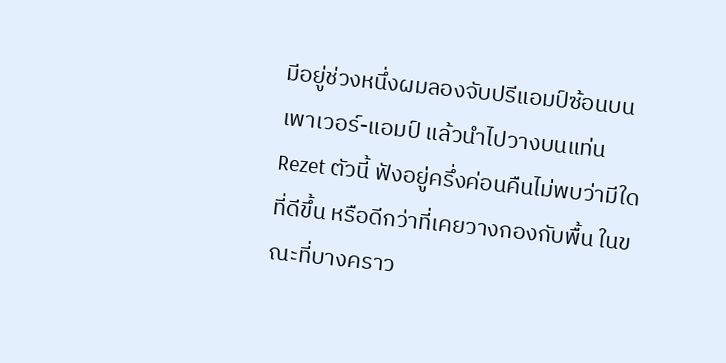มีอยู่ช่วงหนึ่งผมลองจับปรีแอมป์ซ้อนบนเพาเวอร์-แอมป์ แล้วนำไปวางบนแท่น Rezet ตัวนี้ ฟังอยู่ครึ่งค่อนคืนไม่พบว่ามีใดที่ดีขึ้น หรือดีกว่าที่เคยวางกองกับพื้น ในขณะที่บางคราว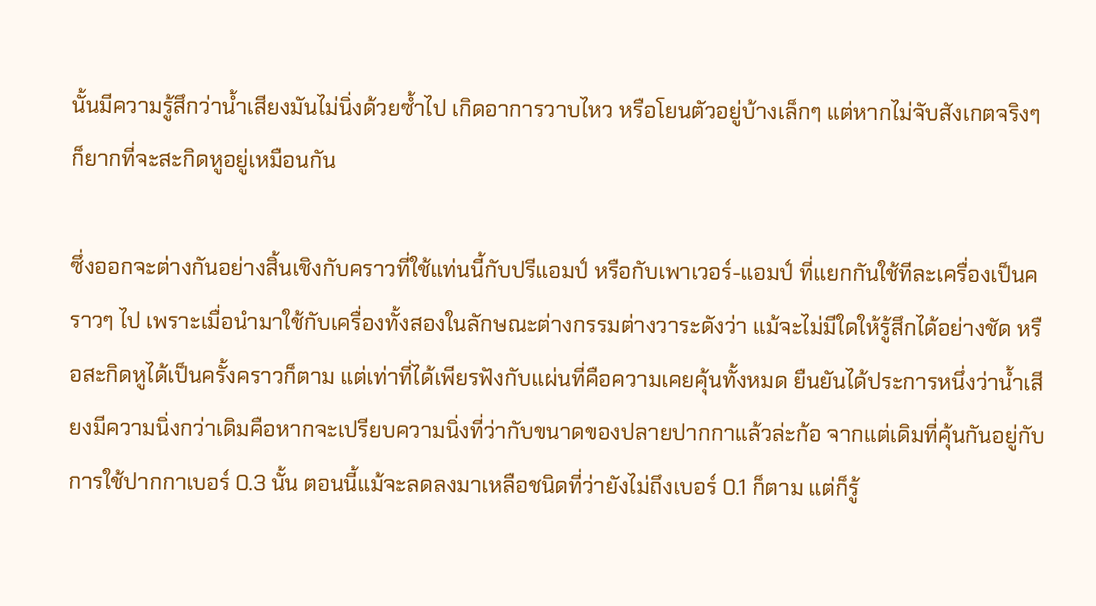นั้นมีความรู้สึกว่าน้ำเสียงมันไม่นิ่งด้วยซ้ำไป เกิดอาการวาบไหว หรือโยนตัวอยู่บ้างเล็กๆ แต่หากไม่จับสังเกตจริงๆ ก็ยากที่จะสะกิดหูอยู่เหมือนกัน

ซึ่งออกจะต่างกันอย่างสิ้นเชิงกับคราวที่ใช้แท่นนี้กับปรีแอมป์ หรือกับเพาเวอร์-แอมป์ ที่แยกกันใช้ทีละเครื่องเป็นคราวๆ ไป เพราะเมื่อนำมาใช้กับเครื่องทั้งสองในลักษณะต่างกรรมต่างวาระดังว่า แม้จะไม่มีใดให้รู้สึกได้อย่างชัด หรือสะกิดหูได้เป็นครั้งคราวก็ตาม แต่เท่าที่ได้เพียรฟังกับแผ่นที่คือความเคยคุ้นทั้งหมด ยืนยันได้ประการหนึ่งว่าน้ำเสียงมีความนิ่งกว่าเดิมคือหากจะเปรียบความนิ่งที่ว่ากับขนาดของปลายปากกาแล้วล่ะก้อ จากแต่เดิมที่คุ้นกันอยู่กับการใช้ปากกาเบอร์ 0.3 นั้น ตอนนี้แม้จะลดลงมาเหลือชนิดที่ว่ายังไม่ถึงเบอร์ 0.1 ก็ตาม แต่ก็รู้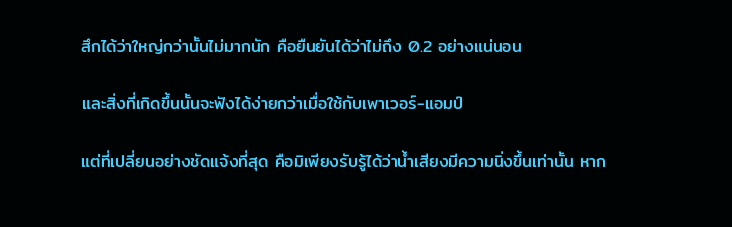สึกได้ว่าใหญ่กว่านั้นไม่มากนัก คือยืนยันได้ว่าไม่ถึง 0.2 อย่างแน่นอน

และสิ่งที่เกิดขึ้นนั้นจะฟังได้ง่ายกว่าเมื่อใช้กับเพาเวอร์-แอมป์

แต่ที่เปลี่ยนอย่างชัดแจ้งที่สุด คือมิเพียงรับรู้ได้ว่าน้ำเสียงมีความนิ่งขึ้นเท่านั้น หาก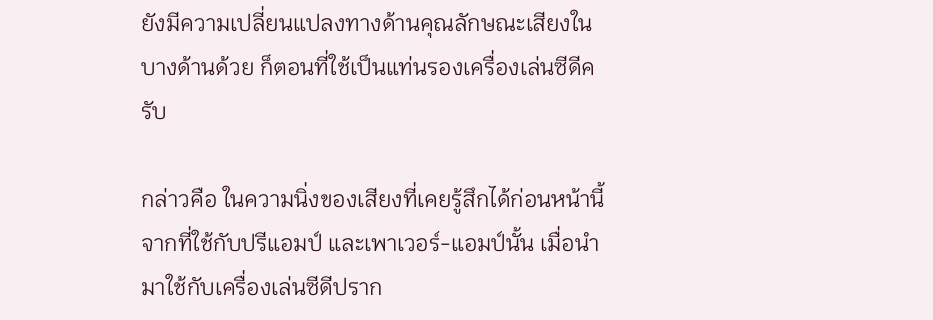ยังมีความเปลี่ยนแปลงทางด้านคุณลักษณะเสียงในบางด้านด้วย ก็ตอนที่ใช้เป็นแท่นรองเครื่องเล่นซีดีครับ

กล่าวคือ ในความนิ่งของเสียงที่เคยรู้สึกได้ก่อนหน้านี้จากที่ใช้กับปรีแอมป์ และเพาเวอร์-แอมป์นั้น เมื่อนำมาใช้กับเครื่องเล่นซีดีปราก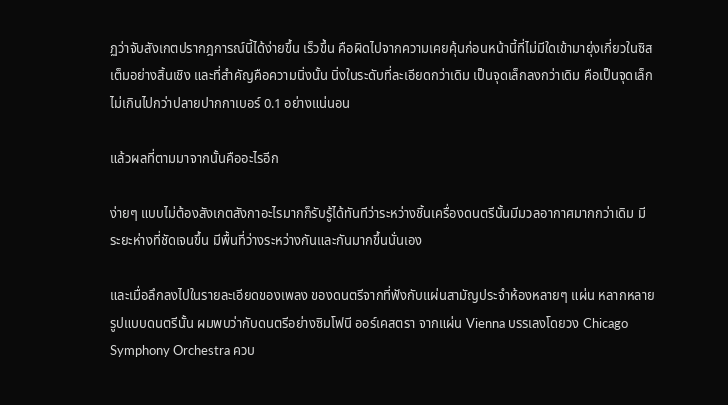ฏว่าจับสังเกตปรากฎการณ์นี้ได้ง่ายขึ้น เร็วขึ้น คือผิดไปจากความเคยคุ้นก่อนหน้านี้ที่ไม่มีใดเข้ามายุ่งเกี่ยวในซิสเต็มอย่างสิ้นเชิง และที่สำคัญคือความนิ่งนั้น นิ่งในระดับที่ละเอียดกว่าเดิม เป็นจุดเล็กลงกว่าเดิม คือเป็นจุดเล็กไม่เกินไปกว่าปลายปากกาเบอร์ 0.1 อย่างแน่นอน

แล้วผลที่ตามมาจากนั้นคืออะไรอีก

ง่ายๆ แบบไม่ต้องสังเกตสังกาอะไรมากก็รับรู้ได้ทันทีว่าระหว่างชิ้นเครื่องดนตรีนั้นมีมวลอากาศมากกว่าเดิม มีระยะห่างที่ชัดเจนขึ้น มีพื้นที่ว่างระหว่างกันและกันมากขึ้นนั่นเอง

และเมื่อลึกลงไปในรายละเอียดของเพลง ของดนตรีจากที่ฟังกับแผ่นสามัญประจำห้องหลายๆ แผ่น หลากหลายรูปแบบดนตรีนั้น ผมพบว่ากับดนตรีอย่างซิมโฟนี ออร์เคสตรา จากแผ่น Vienna บรรเลงโดยวง Chicago Symphony Orchestra ควบ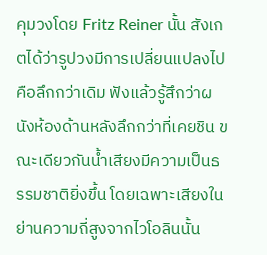คุมวงโดย Fritz Reiner นั้น สังเกตได้ว่ารูปวงมีการเปลี่ยนแปลงไป คือลึกกว่าเดิม ฟังแล้วรู้สึกว่าผนังห้องด้านหลังลึกกว่าที่เคยชิน ขณะเดียวกันน้ำเสียงมีความเป็นธรรมชาติยิ่งขึ้น โดยเฉพาะเสียงในย่านความถี่สูงจากไวโอลินนั้น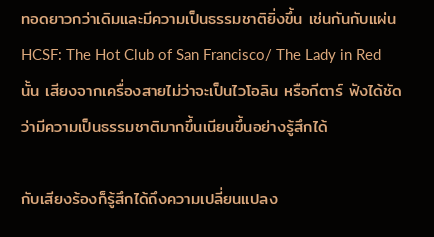ทอดยาวกว่าเดิมและมีความเป็นธรรมชาติยิ่งขึ้น เช่นกันกับแผ่น HCSF: The Hot Club of San Francisco/ The Lady in Red นั้น เสียงจากเครื่องสายไม่ว่าจะเป็นไวโอลิน หรือกีตาร์ ฟังได้ชัดว่ามีความเป็นธรรมชาติมากขึ้นเนียนขึ้นอย่างรู้สึกได้

กับเสียงร้องก็รู้สึกได้ถึงความเปลี่ยนแปลง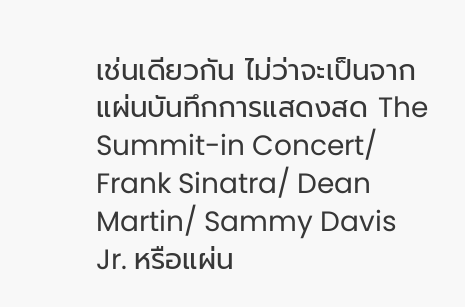เช่นเดียวกัน ไม่ว่าจะเป็นจากแผ่นบันทึกการแสดงสด The Summit-in Concert/ Frank Sinatra/ Dean Martin/ Sammy Davis Jr. หรือแผ่น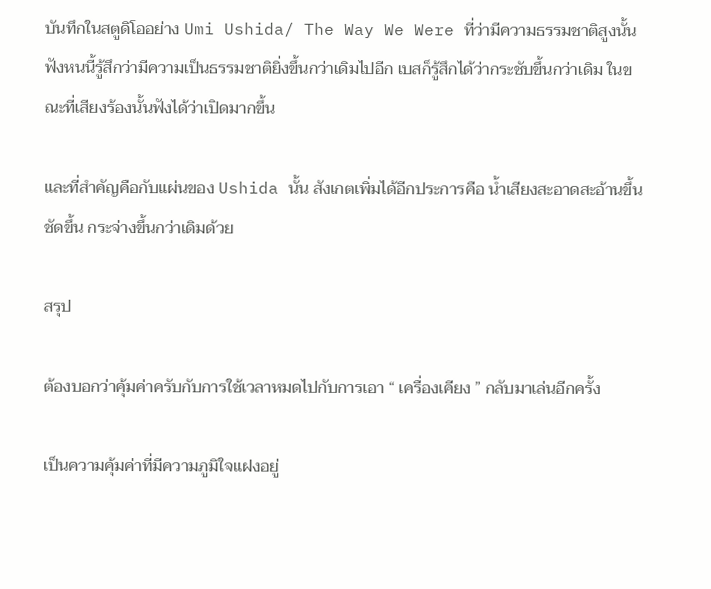บันทึกในสตูดิโออย่าง Umi Ushida/ The Way We Were ที่ว่ามีความธรรมชาติสูงนั้น ฟังหนนี้รู้สึกว่ามีความเป็นธรรมชาติยิ่งขึ้นกว่าเดิมไปอีก เบสก็รู้สึกได้ว่ากระชับขึ้นกว่าเดิม ในขณะที่เสียงร้องนั้นฟังได้ว่าเปิดมากขึ้น

และที่สำคัญคือกับแผ่นของ Ushida นั้น สังเกตเพิ่มได้อีกประการคือ น้ำเสียงสะอาดสะอ้านขึ้น ชัดขึ้น กระจ่างขึ้นกว่าเดิมด้วย

สรุป

ต้องบอกว่าคุ้มค่าครับกับการใช้เวลาหมดไปกับการเอา “ เครื่องเคียง ” กลับมาเล่นอีกครั้ง

เป็นความคุ้มค่าที่มีความภูมิใจแฝงอยู่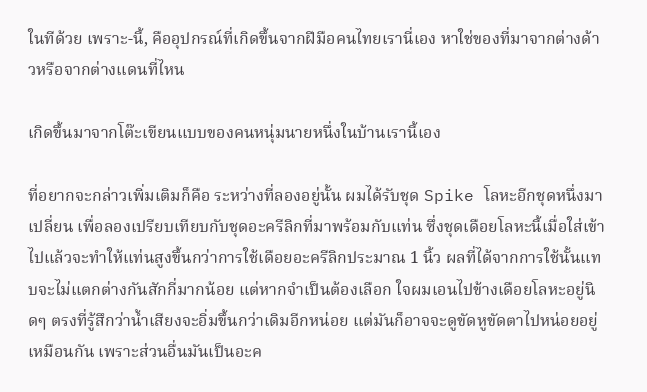ในทีด้วย เพราะ-นี้, คืออุปกรณ์ที่เกิดขึ้นจากฝีมือคนไทยเรานี่เอง หาใช่ของที่มาจากต่างด้าวหรือจากต่างแดนที่ไหน

เกิดขึ้นมาจากโต๊ะเขียนแบบของคนหนุ่มนายหนึ่งในบ้านเรานี้เอง

ที่อยากจะกล่าวเพิ่มเติมก็คือ ระหว่างที่ลองอยู่นั้น ผมได้รับชุด Spike โลหะอีกชุดหนึ่งมาเปลี่ยน เพื่อลองเปรียบเทียบกับชุดอะครีลิกที่มาพร้อมกับแท่น ซึ่งชุดเดือยโลหะนี้เมื่อใส่เข้าไปแล้วจะทำให้แท่นสูงขึ้นกว่าการใช้เดือยอะครีลิกประมาณ 1 นิ้ว ผลที่ได้จากการใช้นั้นแทบจะไม่แตกต่างกันสักกี่มากน้อย แต่หากจำเป็นต้องเลือก ใจผมเอนไปข้างเดือยโลหะอยู่นิดๆ ตรงที่รู้สึกว่าน้ำเสียงจะอิ่มขึ้นกว่าเดิมอีกหน่อย แต่มันก็อาจจะดูขัดหูขัดตาไปหน่อยอยู่เหมือนกัน เพราะส่วนอื่นมันเป็นอะค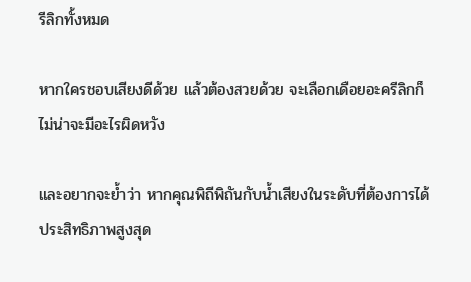รีลิกทั้งหมด

หากใครชอบเสียงดีด้วย แล้วต้องสวยด้วย จะเลือกเดือยอะครีลิกก็ไม่น่าจะมีอะไรผิดหวัง

และอยากจะย้ำว่า หากคุณพิถีพิถันกับน้ำเสียงในระดับที่ต้องการได้ประสิทธิภาพสูงสุด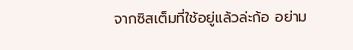จากซิสเต็มที่ใช้อยู่แล้วล่ะก้อ อย่าม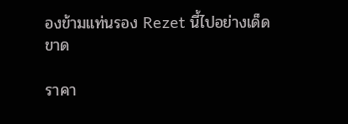องข้ามแท่นรอง Rezet นี้ไปอย่างเด็ดขาด

ราคา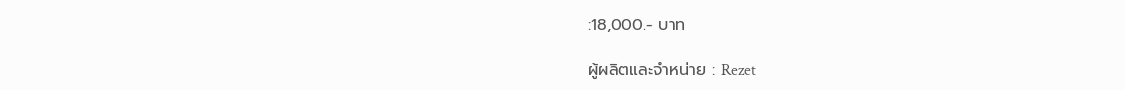:18,000.- บาท

ผู้ผลิตและจำหน่าย : Rezet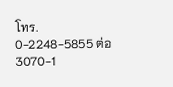โทร. 0-2248-5855 ต่อ 3070-1